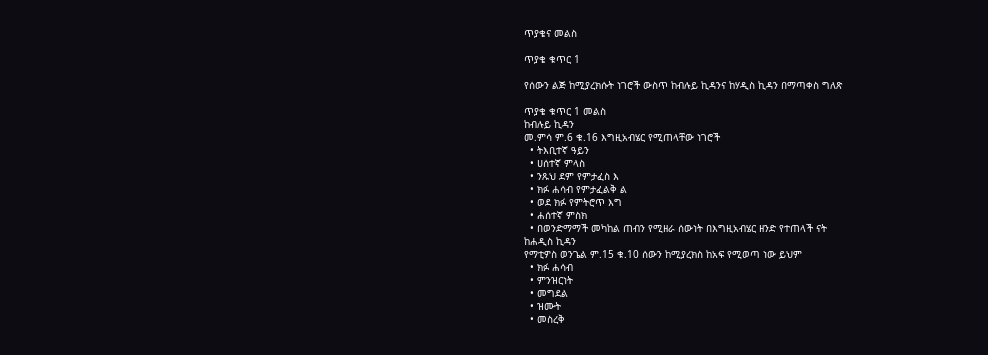ጥያቄና መልስ

ጥያቄ ቁጥር 1

የሰውን ልጅ ከሚያረክሱት ነገሮች ውስጥ ከብሉይ ኪዳንና ከሃዲስ ኪዳን በማጣቀስ ግለጽ

ጥያቄ ቁጥር 1 መልስ
ከብሉይ ኪዳን
መ.ምሳ ም.6 ቁ.16 እግዚአብሄር የሚጠላቸው ነገሮች
  • ትእቢተኛ ዓይን
  • ሀሰተኛ ምላስ
  • ንጹህ ደም የምታፈስ እ
  • ክፉ ሐሳብ የምታፈልቅ ል
  • ወደ ክፉ የምትሮጥ እግ
  • ሐሰተኛ ምስክ
  • በወንድማማች መካከል ጠብን የሚዘራ ሰውነት በእግዚአብሄር ዘንድ የተጠላች ናት
ከሐዲስ ኪዳን
የማቲዎስ ወንጌል ም.15 ቁ.10 ሰውን ከሚያረክስ ከአፍ የሚወጣ ነው ይህም
  • ክፉ ሐሳብ
  • ምንዝርነት
  • መግደል
  • ዝሙት
  • መስረቅ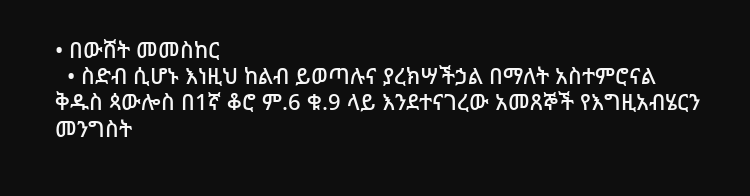• በውሸት መመስከር
  • ስድብ ሲሆኑ እነዚህ ከልብ ይወጣሉና ያረክሣችኃል በማለት አስተምሮናል
ቅዱስ ጳውሎስ በ1ኛ ቆሮ ም.6 ቁ.9 ላይ እንደተናገረው አመጸኞች የእግዚአብሄርን መንግስት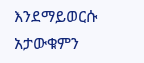እንደማይወርሱ አታውቁምን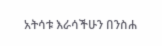አትሳቱ እራሳችሁን በንስሐ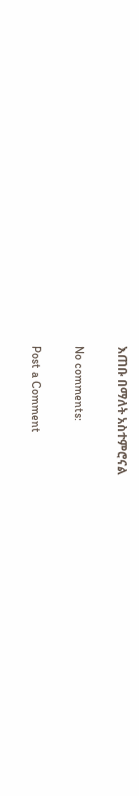እጠቡ በማለት አስተምሮናል

No comments:

Post a Comment